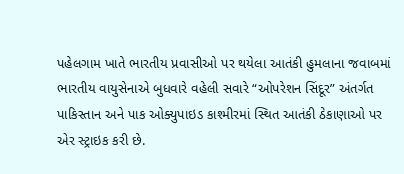પહેલગામ ખાતે ભારતીય પ્રવાસીઓ પર થયેલા આતંકી હુમલાના જવાબમાં ભારતીય વાયુસેનાએ બુધવારે વહેલી સવારે “ઓપરેશન સિંદૂર” અંતર્ગત પાકિસ્તાન અને પાક ઓક્યુપાઇડ કાશ્મીરમાં સ્થિત આતંકી ઠેકાણાઓ પર એર સ્ટ્રાઇક કરી છે.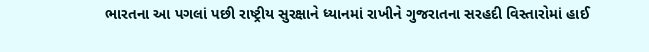ભારતના આ પગલાં પછી રાષ્ટ્રીય સુરક્ષાને ધ્યાનમાં રાખીને ગુજરાતના સરહદી વિસ્તારોમાં હાઈ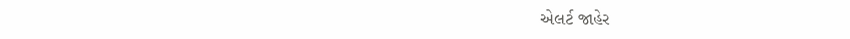એલર્ટ જાહેર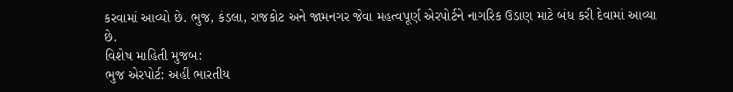કરવામાં આવ્યો છે. ભુજ, કંડલા, રાજકોટ અને જામનગર જેવા મહત્વપૂર્ણ એરપોર્ટને નાગરિક ઉડાણ માટે બંધ કરી દેવામાં આવ્યા છે.
વિશેષ માહિતી મુજબ:
ભુજ એરપોર્ટ: અહીં ભારતીય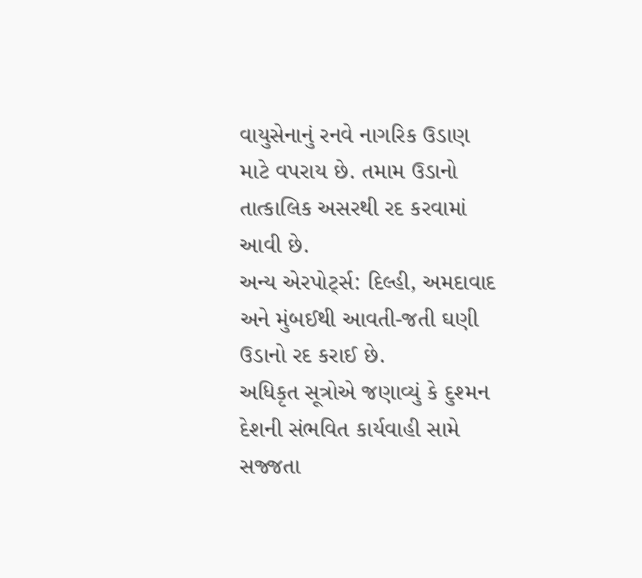વાયુસેનાનું રનવે નાગરિક ઉડાણ માટે વપરાય છે. તમામ ઉડાનો તાત્કાલિક અસરથી રદ કરવામાં આવી છે.
અન્ય એરપોર્ટ્સ: દિલ્હી, અમદાવાદ અને મુંબઈથી આવતી-જતી ઘણી ઉડાનો રદ કરાઈ છે.
અધિકૃત સૂત્રોએ જણાવ્યું કે દુશ્મન દેશની સંભવિત કાર્યવાહી સામે સજ્જતા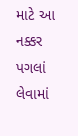માટે આ નક્કર પગલાં લેવામાં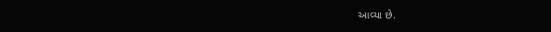આવ્યા છે.